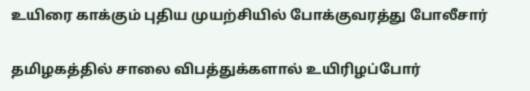உயிரை காக்கும் புதிய முயற்சியில் போக்குவரத்து போலீசார்

தமிழகத்தில் சாலை விபத்துக்களால் உயிரிழப்போர்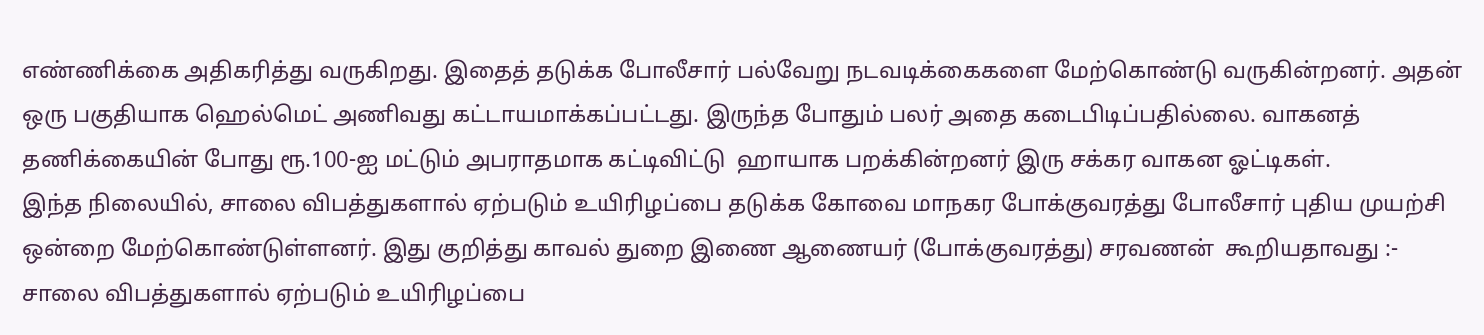எண்ணிக்கை அதிகரித்து வருகிறது. இதைத் தடுக்க போலீசார் பல்வேறு நடவடிக்கைகளை மேற்கொண்டு வருகின்றனர். அதன் ஒரு பகுதியாக ஹெல்மெட் அணிவது கட்டாயமாக்கப்பட்டது. இருந்த போதும் பலர் அதை கடைபிடிப்பதில்லை. வாகனத்  தணிக்கையின் போது ரூ.100-ஐ மட்டும் அபராதமாக கட்டிவிட்டு  ஹாயாக பறக்கின்றனர் இரு சக்கர வாகன ஓட்டிகள்.
இந்த நிலையில், சாலை விபத்துகளால் ஏற்படும் உயிரிழப்பை தடுக்க கோவை மாநகர போக்குவரத்து போலீசார் புதிய முயற்சி ஒன்றை மேற்கொண்டுள்ளனர். இது குறித்து காவல் துறை இணை ஆணையர் (போக்குவரத்து) சரவணன்  கூறியதாவது :-
சாலை விபத்துகளால் ஏற்படும் உயிரிழப்பை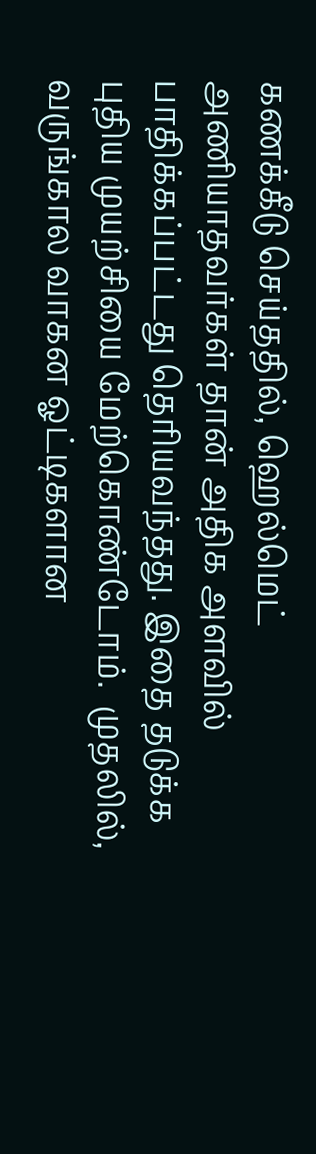கணக்கீடு செய்ததில், ஹெல்மெட் அணியாதவர்கள் தான் அதிக அளவில் பாதிக்கப்பட்டது தெரியவந்தது. இதை தடுக்க புதிய முயற்சியை மேற்கொண்டோம்.  முதலில், வருங்கால வாகன ஓட்டிகளான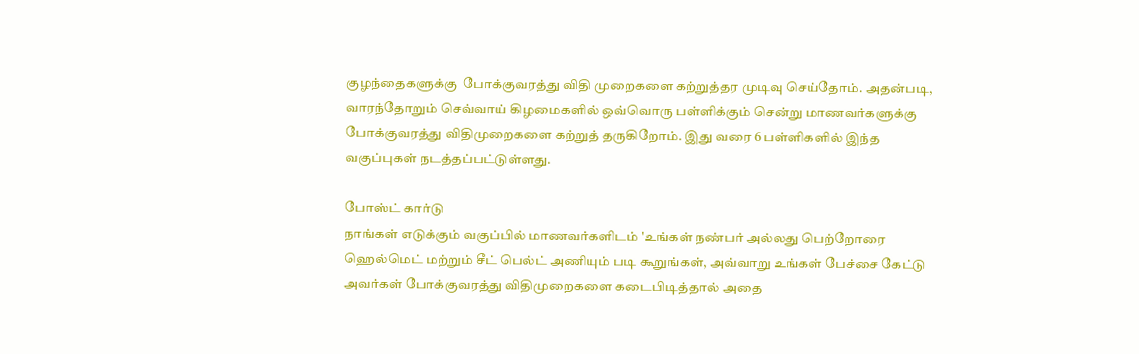குழந்தைகளுக்கு  போக்குவரத்து விதி முறைகளை கற்றுத்தர முடிவு செய்தோம். அதன்படி, வாரந்தோறும் செவ்வாய் கிழமைகளில் ஒவ்வொரு பள்ளிக்கும் சென்று மாணவர்களுக்கு போக்குவரத்து விதிமுறைகளை கற்றுத் தருகிறோம். இது வரை 6 பள்ளிகளில் இந்த வகுப்புகள் நடத்தப்பட்டுள்ளது.

போஸ்ட் கார்டு
நாங்கள் எடுக்கும் வகுப்பில் மாணவர்களிடம் 'உங்கள் நண்பர் அல்லது பெற்றோரை ஹெல்மெட் மற்றும் சீட் பெல்ட் அணியும் படி கூறுங்கள், அவ்வாறு உங்கள் பேச்சை கேட்டு அவர்கள் போக்குவரத்து விதிமுறைகளை கடைபிடித்தால் அதை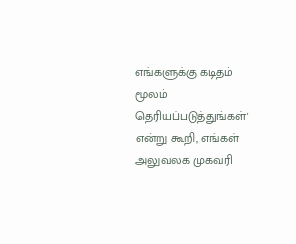எங்களுக்கு கடிதம் மூலம் தெரியப்படுத்துங்கள்'  என்று கூறி, எங்கள் அலுவலக முகவரி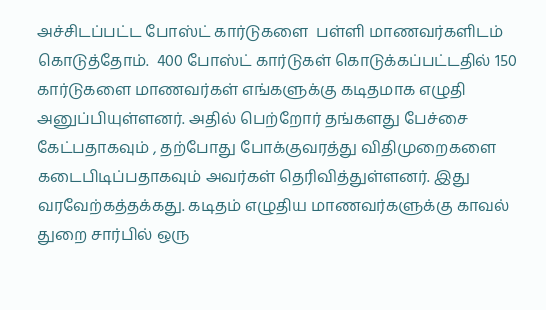அச்சிடப்பட்ட போஸ்ட் கார்டுகளை  பள்ளி மாணவர்களிடம் கொடுத்தோம்.  400 போஸ்ட் கார்டுகள் கொடுக்கப்பட்டதில் 150 கார்டுகளை மாணவர்கள் எங்களுக்கு கடிதமாக எழுதி அனுப்பியுள்ளனர். அதில் பெற்றோர் தங்களது பேச்சை கேட்பதாகவும் , தற்போது போக்குவரத்து விதிமுறைகளை கடைபிடிப்பதாகவும் அவர்கள் தெரிவித்துள்ளனர். இது வரவேற்கத்தக்கது. கடிதம் எழுதிய மாணவர்களுக்கு காவல் துறை சார்பில் ஒரு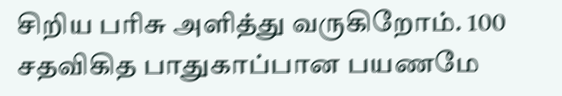சிறிய பரிசு அளித்து வருகிறோம். 100 சதவிகித பாதுகாப்பான பயணமே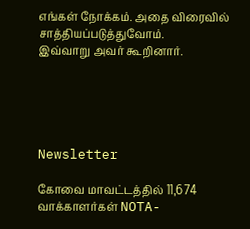எங்கள் நோக்கம். அதை விரைவில் சாத்தியப்படுத்துவோம்.
இவ்வாறு அவர் கூறினார்.





Newsletter

கோவை மாவட்டத்தில் 11,674 வாக்காளர்கள் NOTA-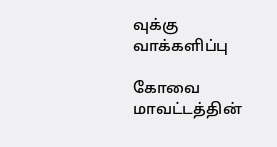வுக்கு வாக்களிப்பு

கோவை மாவட்டத்தின்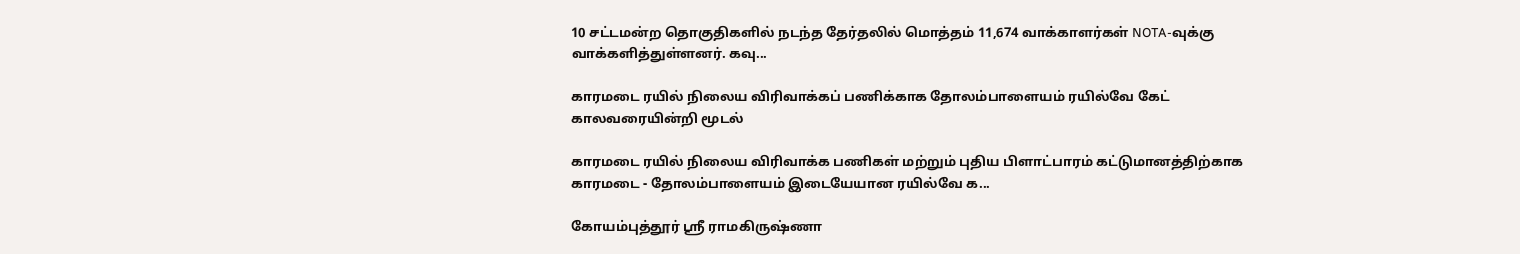10 சட்டமன்ற தொகுதிகளில் நடந்த தேர்தலில் மொத்தம் 11,674 வாக்காளர்கள் NOTA-வுக்கு வாக்களித்துள்ளனர். கவு...

காரமடை ரயில் நிலைய விரிவாக்கப் பணிக்காக தோலம்பாளையம் ரயில்வே கேட் காலவரையின்றி மூடல்

காரமடை ரயில் நிலைய விரிவாக்க பணிகள் மற்றும் புதிய பிளாட்பாரம் கட்டுமானத்திற்காக காரமடை - தோலம்பாளையம் இடையேயான ரயில்வே க...

கோயம்புத்தூர் ஸ்ரீ ராமகிருஷ்ணா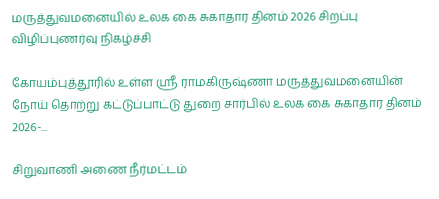மருத்துவமனையில் உலக கை சுகாதார தினம் 2026 சிறப்பு விழிப்புணர்வு நிகழ்ச்சி

கோயம்புத்தூரில் உள்ள ஸ்ரீ ராமகிருஷ்ணா மருத்துவமனையின் நோய் தொற்று கட்டுப்பாட்டு துறை சார்பில் உலக கை சுகாதார தினம் 2026-...

சிறுவாணி அணை நீர்மட்டம்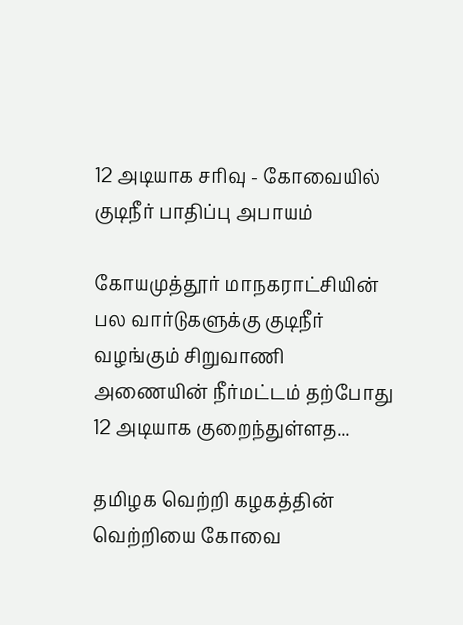12 அடியாக சரிவு - கோவையில் குடிநீர் பாதிப்பு அபாயம்

கோயமுத்தூர் மாநகராட்சியின் பல வார்டுகளுக்கு குடிநீர் வழங்கும் சிறுவாணி அணையின் நீர்மட்டம் தற்போது 12 அடியாக குறைந்துள்ளத...

தமிழக வெற்றி கழகத்தின் வெற்றியை கோவை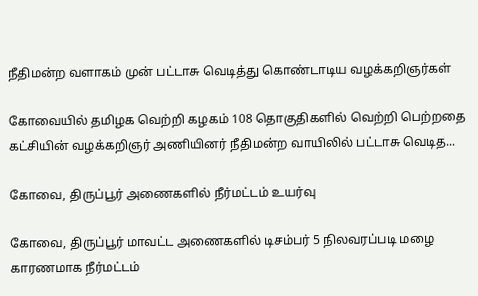நீதிமன்ற வளாகம் முன் பட்டாசு வெடித்து கொண்டாடிய வழக்கறிஞர்கள்

கோவையில் தமிழக வெற்றி கழகம் 108 தொகுதிகளில் வெற்றி பெற்றதை கட்சியின் வழக்கறிஞர் அணியினர் நீதிமன்ற வாயிலில் பட்டாசு வெடித...

கோவை, திருப்பூர் அணைகளில் நீர்மட்டம் உயர்வு

கோவை, திருப்பூர் மாவட்ட அணைகளில் டிசம்பர் 5 நிலவரப்படி மழை காரணமாக நீர்மட்டம்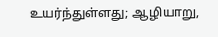உயர்ந்துள்ளது; ஆழியாறு,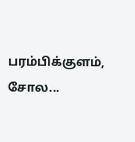பரம்பிக்குளம், சோல...